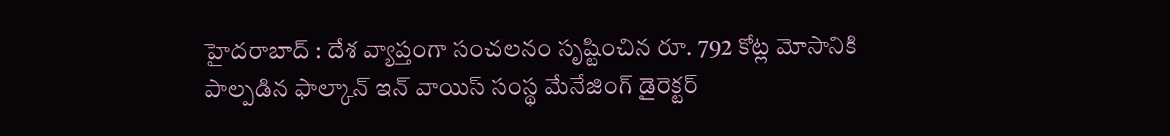హైదరాబాద్ : దేశ వ్యాప్తంగా సంచలనం సృష్టించిన రూ. 792 కోట్ల మోసానికి పాల్పడిన ఫాల్కాన్ ఇన్ వాయిస్ సంస్థ మేనేజింగ్ డైరెక్టర్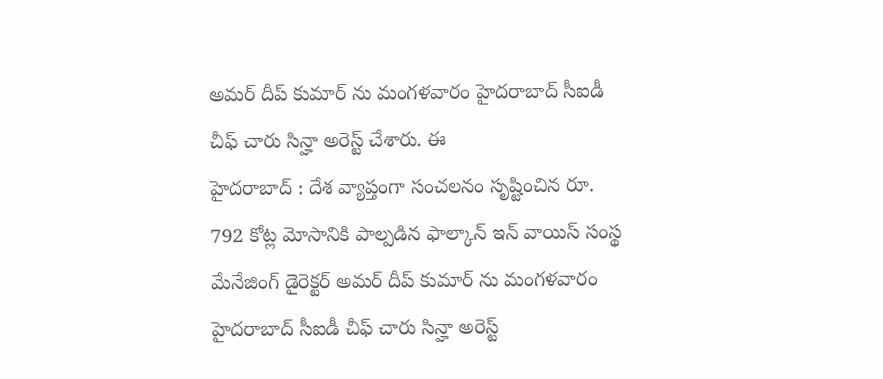అమర్ దీప్ కుమార్ ను మంగళవారం హైదరాబాద్ సీఐడీ చీఫ్ చారు సిన్హా అరెస్ట్ చేశారు. ఈ
హైదరాబాద్ : దేశ వ్యాప్తంగా సంచలనం సృష్టించిన రూ. 792 కోట్ల మోసానికి పాల్పడిన ఫాల్కాన్ ఇన్ వాయిస్ సంస్థ మేనేజింగ్ డైరెక్టర్ అమర్ దీప్ కుమార్ ను మంగళవారం హైదరాబాద్ సీఐడీ చీఫ్ చారు సిన్హా అరెస్ట్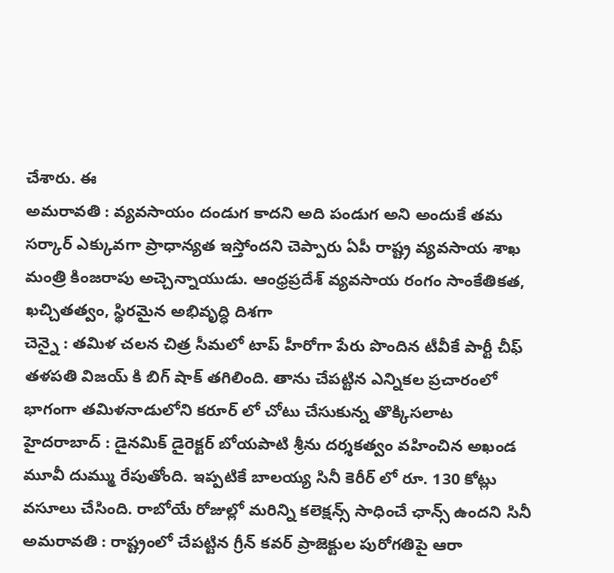చేశారు. ఈ
అమరావతి : వ్యవసాయం దండుగ కాదని అది పండుగ అని అందుకే తమ సర్కార్ ఎక్కువగా ప్రాధాన్యత ఇస్తోందని చెప్పారు ఏపీ రాష్ట్ర వ్యవసాయ శాఖ మంత్రి కింజరాపు అచ్చెన్నాయుడు. ఆంధ్రప్రదేశ్ వ్యవసాయ రంగం సాంకేతికత, ఖచ్చితత్వం, స్థిరమైన అభివృద్ధి దిశగా
చెన్నై : తమిళ చలన చిత్ర సీమలో టాప్ హీరోగా పేరు పొందిన టీవీకే పార్టీ చీఫ్ తళపతి విజయ్ కి బిగ్ షాక్ తగిలింది. తాను చేపట్టిన ఎన్నికల ప్రచారంలో భాగంగా తమిళనాడులోని కరూర్ లో చోటు చేసుకున్న తొక్కిసలాట
హైదరాబాద్ : డైనమిక్ డైరెక్టర్ బోయపాటి శ్రీను దర్శకత్వం వహించిన అఖండ మూవీ దుమ్ము రేపుతోంది. ఇప్పటికే బాలయ్య సినీ కెరీర్ లో రూ. 130 కోట్లు వసూలు చేసింది. రాబోయే రోజుల్లో మరిన్ని కలెక్షన్స్ సాధించే ఛాన్స్ ఉందని సినీ
అమరావతి : రాష్ట్రంలో చేపట్టిన గ్రీన్ కవర్ ప్రాజెక్టుల పురోగతిపై ఆరా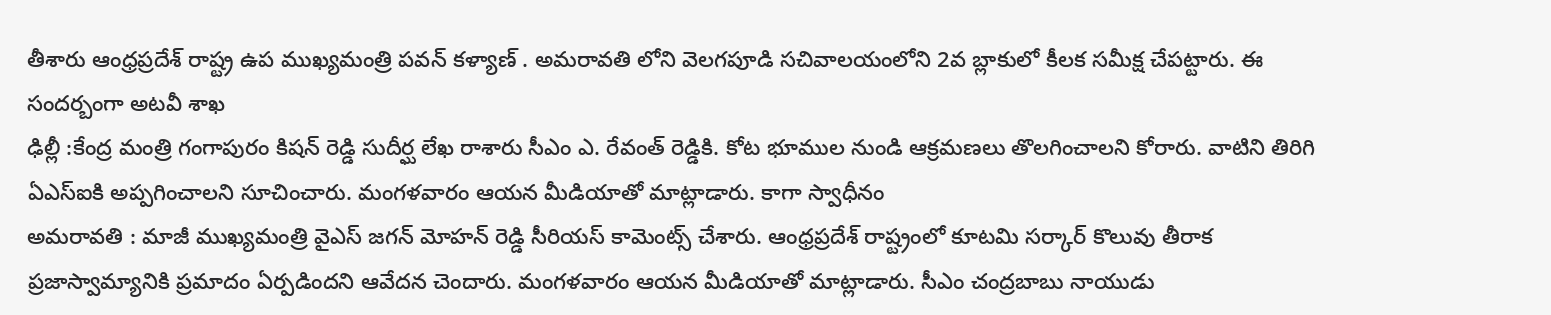తీశారు ఆంధ్రప్రదేశ్ రాష్ట్ర ఉప ముఖ్యమంత్రి పవన్ కళ్యాణ్ . అమరావతి లోని వెలగపూడి సచివాలయంలోని 2వ బ్లాకులో కీలక సమీక్ష చేపట్టారు. ఈ సందర్బంగా అటవీ శాఖ
ఢిల్లీ :కేంద్ర మంత్రి గంగాపురం కిషన్ రెడ్డి సుదీర్ఘ లేఖ రాశారు సీఎం ఎ. రేవంత్ రెడ్డికి. కోట భూముల నుండి ఆక్రమణలు తొలగించాలని కోరారు. వాటిని తిరిగి ఏఎస్ఐకి అప్పగించాలని సూచించారు. మంగళవారం ఆయన మీడియాతో మాట్లాడారు. కాగా స్వాధీనం
అమరావతి : మాజీ ముఖ్యమంత్రి వైఎస్ జగన్ మోహన్ రెడ్డి సీరియస్ కామెంట్స్ చేశారు. ఆంధ్రప్రదేశ్ రాష్ట్రంలో కూటమి సర్కార్ కొలువు తీరాక ప్రజాస్వామ్యానికి ప్రమాదం ఏర్పడిందని ఆవేదన చెందారు. మంగళవారం ఆయన మీడియాతో మాట్లాడారు. సీఎం చంద్రబాబు నాయుడు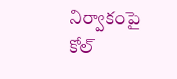నిర్వాకంపై
కోల్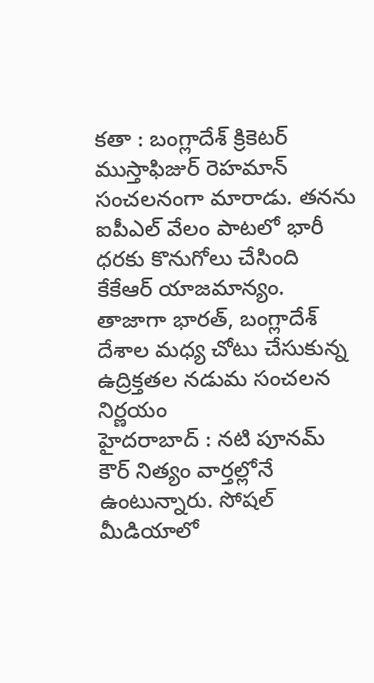కతా : బంగ్లాదేశ్ క్రికెటర్ ముస్తాఫిజుర్ రెహమాన్ సంచలనంగా మారాడు. తనను ఐపీఎల్ వేలం పాటలో భారీ ధరకు కొనుగోలు చేసింది కేకేఆర్ యాజమాన్యం. తాజాగా భారత్, బంగ్లాదేశ్ దేశాల మధ్య చోటు చేసుకున్న ఉద్రిక్తతల నడుమ సంచలన నిర్ణయం
హైదరాబాద్ : నటి పూనమ్ కౌర్ నిత్యం వార్తల్లోనే ఉంటున్నారు. సోషల్ మీడియాలో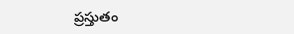ప్రస్తుతం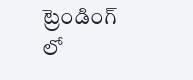ట్రెండింగ్ లో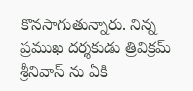కొనసాగుతున్నారు. నిన్న ప్రముఖ దర్శకుడు త్రివిక్రమ్ శ్రీనివాస్ ను ఏకి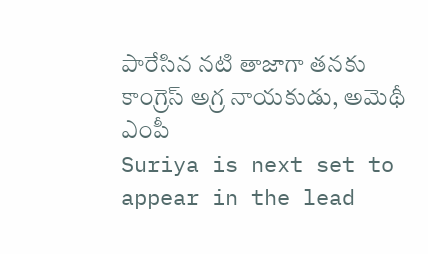పారేసిన నటి తాజాగా తనకు కాంగ్రెస్ అగ్ర నాయకుడు, అమెథీ ఎంపీ
Suriya is next set to appear in the lead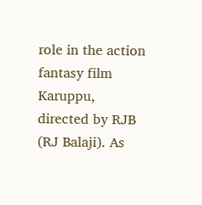role in the action fantasy film Karuppu, directed by RJB (RJ Balaji). As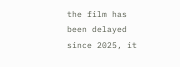the film has been delayed since 2025, it